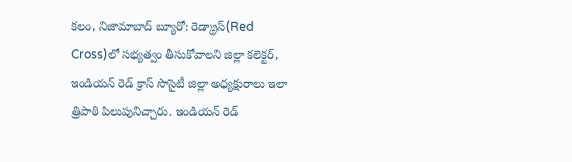కలం, నిజామాబాద్ బ్యూరో: రెడ్క్రాస్(Red Cross)లో సభ్యత్వం తీసుకోవాలని జిల్లా కలెక్టర్, ఇండియన్ రెడ్ క్రాస్ సొసైటీ జిల్లా అధ్యక్షురాలు ఇలా త్రిపాఠి పిలుపునిచ్చారు. ఇండియన్ రెడ్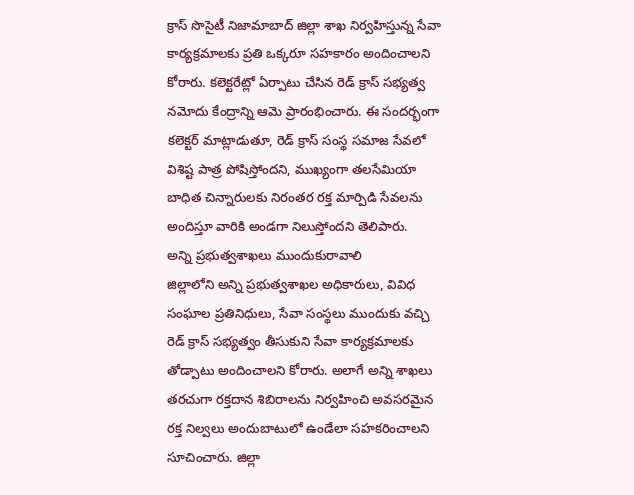క్రాస్ సొసైటీ నిజామాబాద్ జిల్లా శాఖ నిర్వహిస్తున్న సేవా కార్యక్రమాలకు ప్రతి ఒక్కరూ సహకారం అందించాలని కోరారు. కలెక్టరేట్లో ఏర్పాటు చేసిన రెడ్ క్రాస్ సభ్యత్వ నమోదు కేంద్రాన్ని ఆమె ప్రారంభించారు. ఈ సందర్భంగా కలెక్టర్ మాట్లాడుతూ, రెడ్ క్రాస్ సంస్థ సమాజ సేవలో విశిష్ట పాత్ర పోషిస్తోందని, ముఖ్యంగా తలసేమియా బాధిత చిన్నారులకు నిరంతర రక్త మార్పిడి సేవలను అందిస్తూ వారికి అండగా నిలుస్తోందని తెలిపారు.
అన్ని ప్రభుత్వశాఖలు ముందుకురావాలి
జిల్లాలోని అన్ని ప్రభుత్వశాఖల అధికారులు, వివిధ సంఘాల ప్రతినిధులు, సేవా సంస్థలు ముందుకు వచ్చి రెడ్ క్రాస్ సభ్యత్వం తీసుకుని సేవా కార్యక్రమాలకు తోడ్పాటు అందించాలని కోరారు. అలాగే అన్ని శాఖలు తరచుగా రక్తదాన శిబిరాలను నిర్వహించి అవసరమైన రక్త నిల్వలు అందుబాటులో ఉండేలా సహకరించాలని సూచించారు. జిల్లా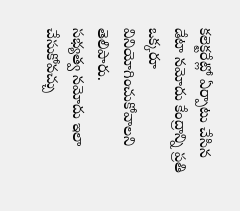కలెక్టరేట్లో ఏర్పాటు చేసిన డేటా నమోదు కేంద్రాన్ని ప్రతి ఒక్కరూ వినియోగించుకోవాలని తెలిపారు.
సభ్యత్వ నమోదు ఇలా చేసుకోవచ్చు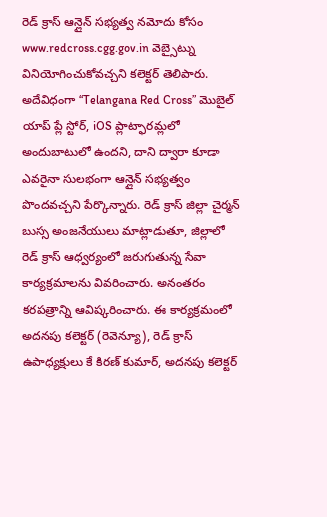రెడ్ క్రాస్ ఆన్లైన్ సభ్యత్వ నమోదు కోసం www.redcross.cgg.gov.in వెబ్సైట్ను వినియోగించుకోవచ్చని కలెక్టర్ తెలిపారు. అదేవిధంగా “Telangana Red Cross” మొబైల్ యాప్ ప్లే స్టోర్, iOS ప్లాట్ఫారమ్లలో అందుబాటులో ఉందని, దాని ద్వారా కూడా ఎవరైనా సులభంగా ఆన్లైన్ సభ్యత్వం పొందవచ్చని పేర్కొన్నారు. రెడ్ క్రాస్ జిల్లా చైర్మన్ బుస్స అంజనేయులు మాట్లాడుతూ, జిల్లాలో రెడ్ క్రాస్ ఆధ్వర్యంలో జరుగుతున్న సేవా కార్యక్రమాలను వివరించారు. అనంతరం కరపత్రాన్ని ఆవిష్కరించారు. ఈ కార్యక్రమంలో అదనపు కలెక్టర్ (రెవెన్యూ), రెడ్ క్రాస్ ఉపాధ్యక్షులు కే కిరణ్ కుమార్, అదనపు కలెక్టర్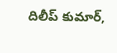దిలీప్ కుమార్,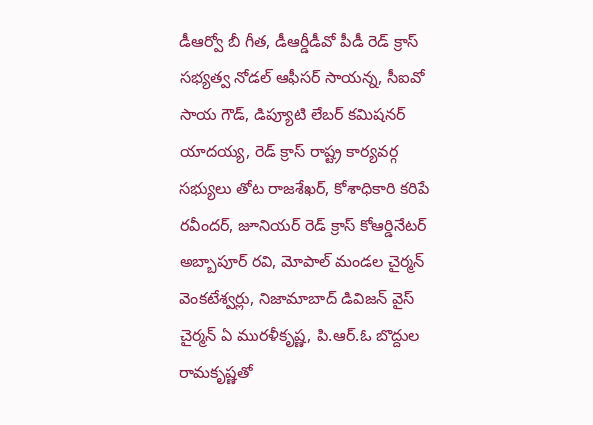డీఆర్వో బీ గీత, డీఆర్డీడీవో పీడీ రెడ్ క్రాస్ సభ్యత్వ నోడల్ ఆఫీసర్ సాయన్న, సీఐవో సాయ గౌడ్, డిప్యూటి లేబర్ కమిషనర్ యాదయ్య, రెడ్ క్రాస్ రాష్ట్ర కార్యవర్గ సభ్యులు తోట రాజశేఖర్, కోశాధికారి కరిపే రవీందర్, జూనియర్ రెడ్ క్రాస్ కోఆర్డినేటర్ అబ్బాపూర్ రవి, మోపాల్ మండల చైర్మన్ వెంకటేశ్వర్లు, నిజామాబాద్ డివిజన్ వైస్ చైర్మన్ ఏ మురళీకృష్ణ, పి.ఆర్.ఓ బొద్దుల రామకృష్ణతో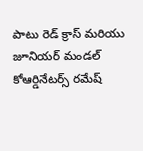పాటు రెడ్ క్రాస్ మరియు జూనియర్ మండల్ కోఆర్డినేటర్స్ రమేష్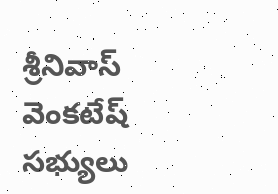శ్రీనివాస్ వెంకటేష్ సభ్యులు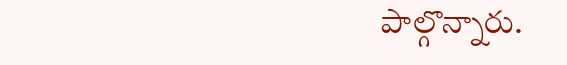పాల్గొన్నారు.